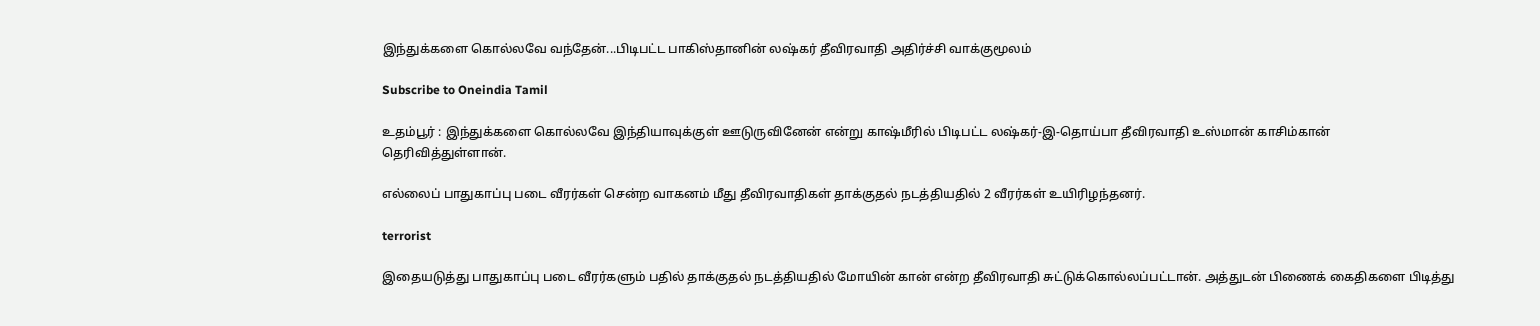இந்துக்களை கொல்லவே வந்தேன்...பிடிபட்ட பாகிஸ்தானின் லஷ்கர் தீவிரவாதி அதிர்ச்சி வாக்குமூலம்

Subscribe to Oneindia Tamil

உதம்பூர் : இந்துக்களை கொல்லவே இந்தியாவுக்குள் ஊடுருவினேன் என்று காஷ்மீரில் பிடிபட்ட லஷ்கர்-இ-தொய்பா தீவிரவாதி உஸ்மான் காசிம்கான் தெரிவித்துள்ளான்.

எல்லைப் பாதுகாப்பு படை வீரர்கள் சென்ற வாகனம் மீது தீவிரவாதிகள் தாக்குதல் நடத்தியதில் 2 வீரர்கள் உயிரிழந்தனர்.

terrorist

இதையடுத்து பாதுகாப்பு படை வீரர்களும் பதில் தாக்குதல் நடத்தியதில் மோயின் கான் என்ற தீவிரவாதி சுட்டுக்கொல்லப்பட்டான். அத்துடன் பிணைக் கைதிகளை பிடித்து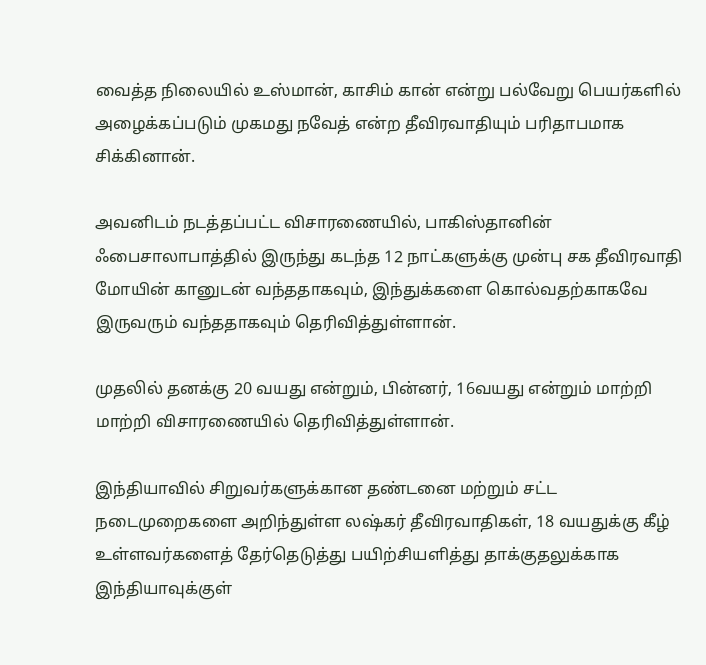வைத்த நிலையில் உஸ்மான், காசிம் கான் என்று பல்வேறு பெயர்களில் அழைக்கப்படும் முகமது நவேத் என்ற தீவிரவாதியும் பரிதாபமாக சிக்கினான்.

அவனிடம் நடத்தப்பட்ட விசாரணையில், பாகிஸ்தானின் ஃபைசாலாபாத்தில் இருந்து கடந்த 12 நாட்களுக்கு முன்பு சக தீவிரவாதி மோயின் கானுடன் வந்ததாகவும், இந்துக்களை கொல்வதற்காகவே இருவரும் வந்ததாகவும் தெரிவித்துள்ளான்.

முதலில் தனக்கு 20 வயது என்றும், பின்னர், 16வயது என்றும் மாற்றி மாற்றி விசாரணையில் தெரிவித்துள்ளான்.

இந்தியாவில் சிறுவர்களுக்கான தண்டனை மற்றும் சட்ட நடைமுறைகளை அறிந்துள்ள லஷ்கர் தீவிரவாதிகள், 18 வயதுக்கு கீழ் உள்ளவர்களைத் தேர்தெடுத்து பயிற்சியளித்து தாக்குதலுக்காக இந்தியாவுக்குள்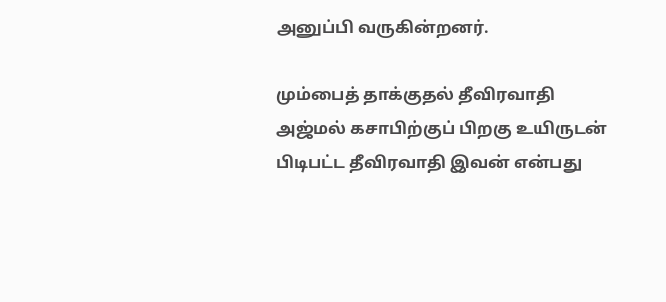அனுப்பி வருகின்றனர்.

மும்பைத் தாக்குதல் தீவிரவாதி அஜ்மல் கசாபிற்குப் பிறகு உயிருடன் பிடிபட்ட தீவிரவாதி இவன் என்பது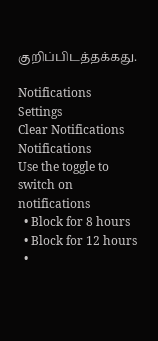குறிப்பிடத்தக்கது.

Notifications
Settings
Clear Notifications
Notifications
Use the toggle to switch on notifications
  • Block for 8 hours
  • Block for 12 hours
  •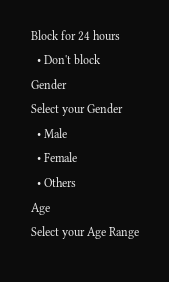Block for 24 hours
  • Don't block
Gender
Select your Gender
  • Male
  • Female
  • Others
Age
Select your Age Range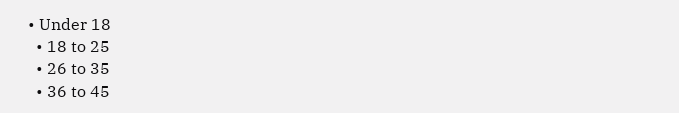• Under 18
  • 18 to 25
  • 26 to 35
  • 36 to 45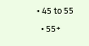• 45 to 55
  • 55+